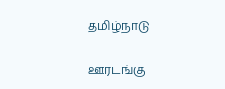தமிழ்நாடு

ஊரடங்கு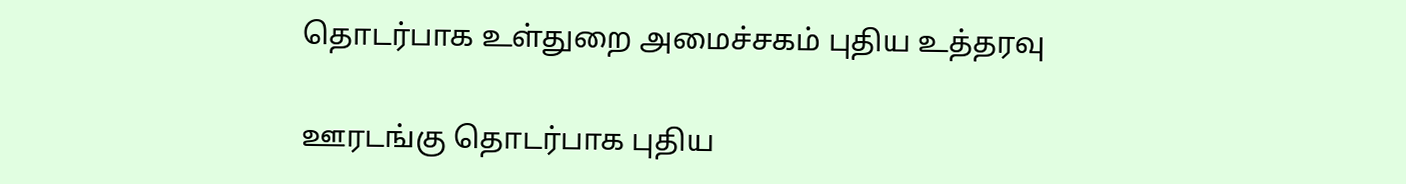தொடர்பாக உள்துறை அமைச்சகம் புதிய உத்தரவு

ஊரடங்கு தொடர்பாக புதிய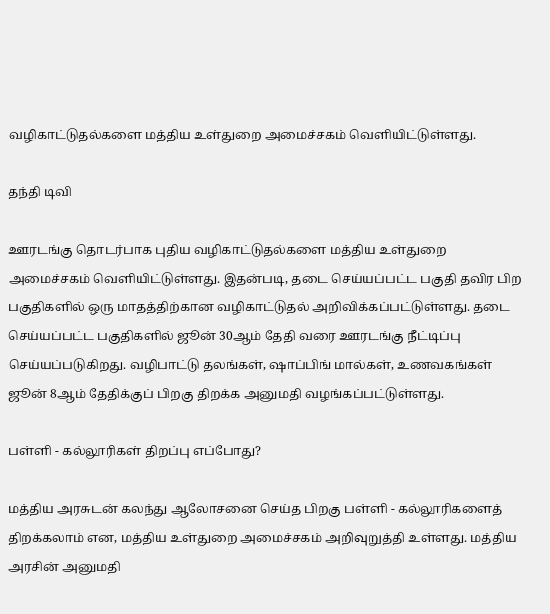வழிகாட்டுதல்களை மத்திய உள்துறை அமைச்சகம் வெளியிட்டுள்ளது.

தந்தி டிவி

ஊரடங்கு தொடர்பாக புதிய வழிகாட்டுதல்களை மத்திய உள்துறை அமைச்சகம் வெளியிட்டுள்ளது. இதன்படி, தடை செய்யப்பட்ட பகுதி தவிர பிற பகுதிகளில் ஒரு மாதத்திற்கான வழிகாட்டுதல் அறிவிக்கப்பட்டுள்ளது. தடை செய்யப்பட்ட பகுதிகளில் ஜூன் 30ஆம் தேதி வரை ஊரடங்கு நீட்டிப்பு செய்யப்படுகிறது. வழிபாட்டு தலங்கள், ஷாப்பிங் மால்கள், உணவகங்கள் ஜூன் 8ஆம் தேதிக்குப் பிறகு திறக்க அனுமதி வழங்கப்பட்டுள்ளது.

பள்ளி - கல்லூரிகள் திறப்பு எப்போது?

மத்திய அரசுடன் கலந்து ஆலோசனை செய்த பிறகு பள்ளி - கல்லூரிகளைத் திறக்கலாம் என, மத்திய உள்துறை அமைச்சகம் அறிவுறுத்தி உள்ளது. மத்திய அரசின் அனுமதி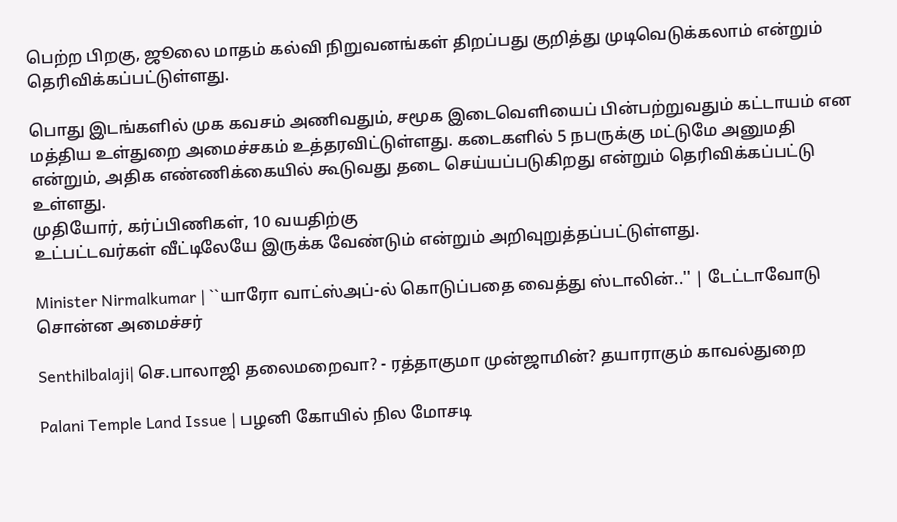பெற்ற பிறகு, ஜூலை மாதம் கல்வி நிறுவனங்கள் திறப்பது குறித்து முடிவெடுக்கலாம் என்றும் தெரிவிக்கப்பட்டுள்ளது.

பொது இடங்களில் முக கவசம் அணிவதும், சமூக இடைவெளியைப் பின்பற்றுவதும் கட்டாயம் என மத்திய உள்துறை அமைச்சகம் உத்தரவிட்டுள்ளது. கடைகளில் 5 நபருக்கு மட்டுமே அனுமதி என்றும், அதிக எண்ணிக்கையில் கூடுவது தடை செய்யப்படுகிறது என்றும் தெரிவிக்கப்பட்டு உள்ளது.
முதியோர், கர்ப்பிணிகள், 10 வயதிற்கு
உட்பட்டவர்கள் வீட்டிலேயே இருக்க வேண்டும் என்றும் அறிவுறுத்தப்பட்டுள்ளது.

Minister Nirmalkumar | ``யாரோ வாட்ஸ்அப்-ல் கொடுப்பதை வைத்து ஸ்டாலின்..'' | டேட்டாவோடு சொன்ன அமைச்சர்

Senthilbalaji| செ.பாலாஜி தலைமறைவா? - ரத்தாகுமா முன்ஜாமின்? தயாராகும் காவல்துறை

Palani Temple Land Issue | பழனி கோயில் நில மோசடி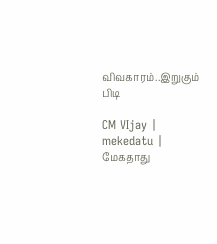விவகாரம்..இறுகும் பிடி

CM VIjay | mekedatu | மேகதாது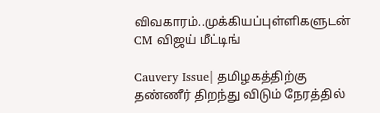விவகாரம்..முக்கியப்புள்ளிகளுடன் CM விஜய் மீட்டிங்

Cauvery Issue| தமிழகத்திற்கு தண்ணீர் திறந்து விடும் நேரத்தில்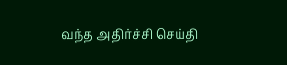வந்த அதிர்ச்சி செய்தி